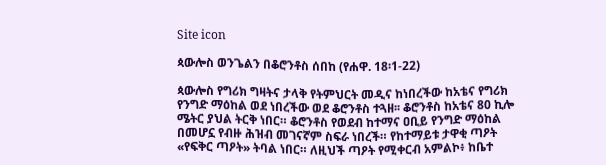Site icon

ጳውሎስ ወንጌልን በቆሮንቶስ ሰበከ (የሐዋ. 18፡1-22)

ጳውሎስ የግሪክ ግዛትና ታላቅ የትምህርት መዲና ከነበረችው ከአቴና የግሪክ የንግድ ማዕከል ወደ ነበረችው ወደ ቆሮንቶስ ተጓዘ፡፡ ቆሮንቶስ ከአቴና 80 ኪሎ ሜትር ያህል ትርቅ ነበር። ቆሮንቶስ የወደብ ከተማና ዐቢይ የንግድ ማዕከል በመሆኗ የብዙ ሕዝብ መገናኛም ስፍራ ነበረች። የከተማይቱ ታዋቂ ጣዖት «የፍቅር ጣዖት» ትባል ነበር። ለዚህች ጣዖት የሚቀርብ አምልኮ፥ ከቤተ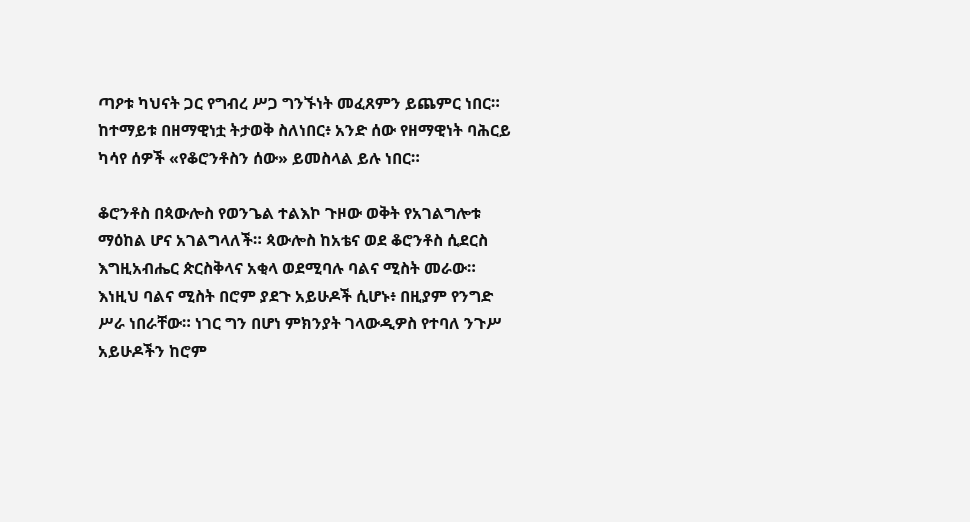ጣዖቱ ካህናት ጋር የግብረ ሥጋ ግንኙነት መፈጸምን ይጨምር ነበር። ከተማይቱ በዘማዊነቷ ትታወቅ ስለነበር፥ አንድ ሰው የዘማዊነት ባሕርይ ካሳየ ሰዎች «የቆሮንቶስን ሰው» ይመስላል ይሉ ነበር።

ቆሮንቶስ በጳውሎስ የወንጌል ተልእኮ ጉዞው ወቅት የአገልግሎቱ ማዕከል ሆና አገልግላለች። ጳውሎስ ከአቴና ወደ ቆሮንቶስ ሲደርስ እግዚአብሔር ጵርስቅላና አቂላ ወደሚባሉ ባልና ሚስት መራው። እነዚህ ባልና ሚስት በሮም ያደጉ አይሁዶች ሲሆኑ፥ በዚያም የንግድ ሥራ ነበራቸው። ነገር ግን በሆነ ምክንያት ገላውዲዎስ የተባለ ንጉሥ አይሁዶችን ከሮም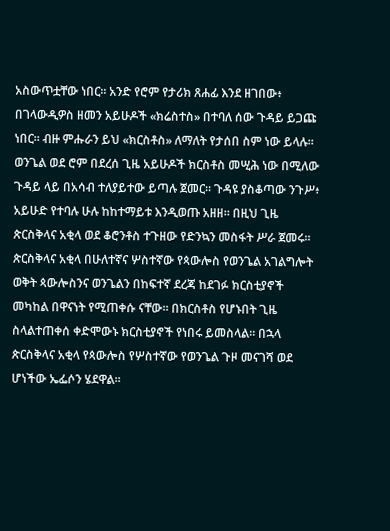አስውጥቷቸው ነበር። አንድ የሮም የታሪክ ጸሐፊ እንደ ዘገበው፥ በገላውዲዎስ ዘመን አይሁዶች «ክሬስተስ» በተባለ ሰው ጉዳይ ይጋጩ ነበር። ብዙ ምሑራን ይህ «ክርስቶስ» ለማለት የታሰበ ስም ነው ይላሉ። ወንጌል ወደ ሮም በደረሰ ጊዜ አይሁዶች ክርስቶስ መሢሕ ነው በሚለው ጉዳይ ላይ በአሳብ ተለያይተው ይጣሉ ጀመር። ጉዳዩ ያስቆጣው ንጉሥ፥ አይሁድ የተባሉ ሁሉ ከከተማይቱ እንዲወጡ አዘዘ። በዚህ ጊዜ ጵርስቅላና አቂላ ወደ ቆሮንቶስ ተጉዘው የድንኳን መስፋት ሥራ ጀመሩ። ጵርስቅላና አቂላ በሁለተኛና ሦስተኛው የጳውሎስ የወንጌል አገልግሎት ወቅት ጳውሎስንና ወንጌልን በከፍተኛ ደረጃ ከደገፉ ክርስቲያኖች መካከል በዋናነት የሚጠቀሱ ናቸው። በክርስቶስ የሆኑበት ጊዜ ስላልተጠቀሰ ቀድሞውኑ ክርስቲያኖች የነበሩ ይመስላል። በኋላ ጵርስቅላና አቂላ የጳውሎስ የሦስተኛው የወንጌል ጉዞ መናገሻ ወደ ሆነችው ኤፌሶን ሄደዋል።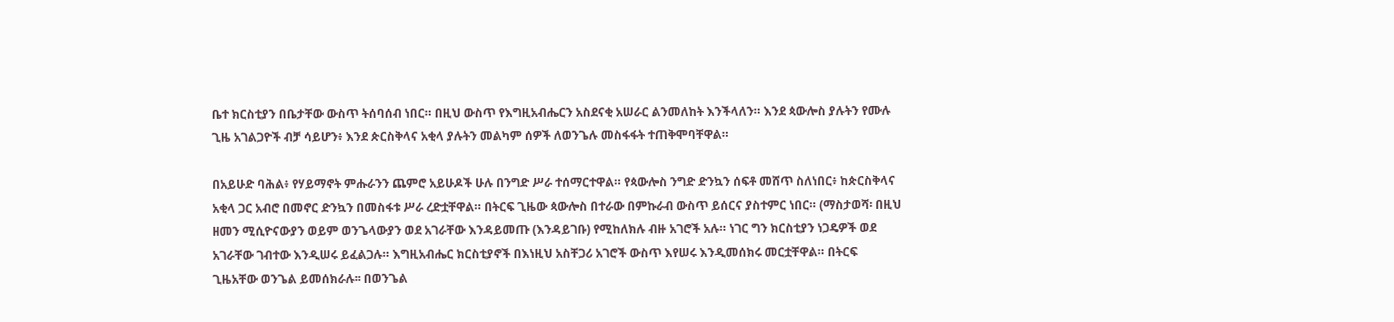ቤተ ክርስቲያን በቤታቸው ውስጥ ትሰባሰብ ነበር። በዚህ ውስጥ የእግዚአብሔርን አስደናቂ አሠራር ልንመለከት እንችላለን። እንደ ጳውሎስ ያሉትን የሙሉ ጊዜ አገልጋዮች ብቻ ሳይሆን፥ እንደ ጵርስቅላና አቂላ ያሉትን መልካም ሰዎች ለወንጌሉ መስፋፋት ተጠቅሞባቸዋል።

በአይሁድ ባሕል፥ የሃይማኖት ምሑራንን ጨምሮ አይሁዶች ሁሉ በንግድ ሥራ ተሰማርተዋል። የጳውሎስ ንግድ ድንኳን ሰፍቶ መሸጥ ስለነበር፥ ከጵርስቅላና አቂላ ጋር አብሮ በመኖር ድንኳን በመስፋቱ ሥራ ረድቷቸዋል። በትርፍ ጊዜው ጳውሎስ በተራው በምኩራብ ውስጥ ይሰርና ያስተምር ነበር። (ማስታወሻ፡ በዚህ ዘመን ሚሲዮናውያን ወይም ወንጌላውያን ወደ አገራቸው እንዳይመጡ (እንዳይገቡ) የሚከለክሉ ብዙ አገሮች አሉ። ነገር ግን ክርስቲያን ነጋዴዎች ወደ አገራቸው ገብተው እንዲሠሩ ይፈልጋሉ። እግዚአብሔር ክርስቲያኖች በእነዚህ አስቸጋሪ አገሮች ውስጥ እየሠሩ እንዲመሰክሩ መርቷቸዋል። በትርፍ ጊዜአቸው ወንጌል ይመሰክራሉ፡፡ በወንጌል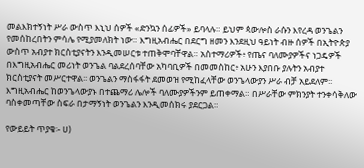መልእክተኝነት ሥራ ውስጥ እኒህ ሰዎች «ድንኳን ሰፊዎች» ይባላሉ። ይህም ጳውሎስ ራሱን እየረዳ ወንጌልን የመሰከረበትን ምሳሌ የሚያመለክት ነው። እግዚአብሔር በደርግ ዘመን እንደዚህ ዓይነት ብዙ ሰዎች በኢትዮጵያ ውስጥ አብያተ ክርስቲያናትን እንዲመሠርቱ ተጠቅሞባቸዋል። አስተማሪዎች፥ የጤና ባለሙያዎችና ነጋዴዎች በእግዚአብሔር መሪነት ወንጌል ባልደረሰባቸው አካባቢዎች በመመስከር፥ አሁን እያበቡ ያሉትን አብያተ ክርስቲያናት መሥርተዋል፡፡ ወንጌልን ማስፋፋት ደመወዝ የሚከፈላቸው ወንጌላውያን ሥራ ብቻ አይደለም፡፡ እግዚአብሔር ከወንጌላውያኑ በተጨማሪ ሌሎች ባለሙያዎችንም ይጠቀማል። በሥራቸው ምክንያት ተንቀሳቅለው ባስቀመጣቸው ስፍራ በታማኝነት ወንጌልን እንዲመሰክሩ ያደርጋል።

የውይይት ጥያቄ፡- ሀ)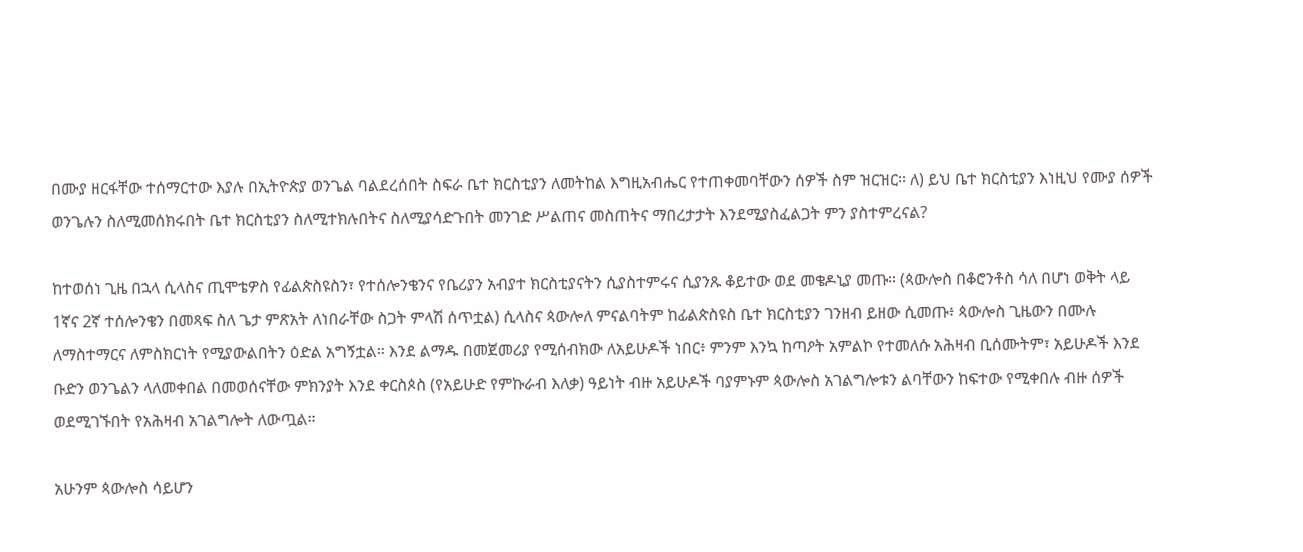በሙያ ዘርፋቸው ተሰማርተው እያሉ በኢትዮጵያ ወንጌል ባልደረሰበት ስፍራ ቤተ ክርስቲያን ለመትከል እግዚአብሔር የተጠቀመባቸውን ሰዎች ስም ዝርዝር፡፡ ለ) ይህ ቤተ ክርስቲያን እነዚህ የሙያ ሰዎች ወንጌሉን ስለሚመሰክሩበት ቤተ ክርስቲያን ስለሚተክሉበትና ስለሚያሳድጉበት መንገድ ሥልጠና መስጠትና ማበረታታት እንደሚያስፈልጋት ምን ያስተምረናል?

ከተወሰነ ጊዜ በኋላ ሲላስና ጢሞቴዎስ የፊልጵስዩስን፣ የተሰሎንቄንና የቤሪያን አብያተ ክርስቲያናትን ሲያስተምሩና ሲያንጹ ቆይተው ወደ መቄዶኒያ መጡ። (ጳውሎስ በቆሮንቶስ ሳለ በሆነ ወቅት ላይ 1ኛና 2ኛ ተሰሎንቄን በመጻፍ ስለ ጌታ ምጽአት ለነበራቸው ስጋት ምላሽ ሰጥቷል) ሲላስና ጳውሎለ ምናልባትም ከፊልጵስዩስ ቤተ ክርስቲያን ገንዘብ ይዘው ሲመጡ፥ ጳውሎስ ጊዜውን በሙሉ ለማስተማርና ለምስክርነት የሚያውልበትን ዕድል አግኝቷል። እንደ ልማዱ በመጀመሪያ የሚሰብክው ለአይሁዶች ነበር፥ ምንም እንኳ ከጣዖት አምልኮ የተመለሱ አሕዛብ ቢሰሙትም፣ አይሁዶች እንደ ቡድን ወንጌልን ላለመቀበል በመወሰናቸው ምክንያት እንደ ቀርስጶስ (የአይሁድ የምኩራብ እለቃ) ዓይነት ብዙ አይሁዶች ባያምኑም ጳውሎስ አገልግሎቱን ልባቸውን ከፍተው የሚቀበሉ ብዙ ሰዎች ወደሚገኙበት የአሕዛብ አገልግሎት ለውጧል።

አሁንም ጳውሎስ ሳይሆን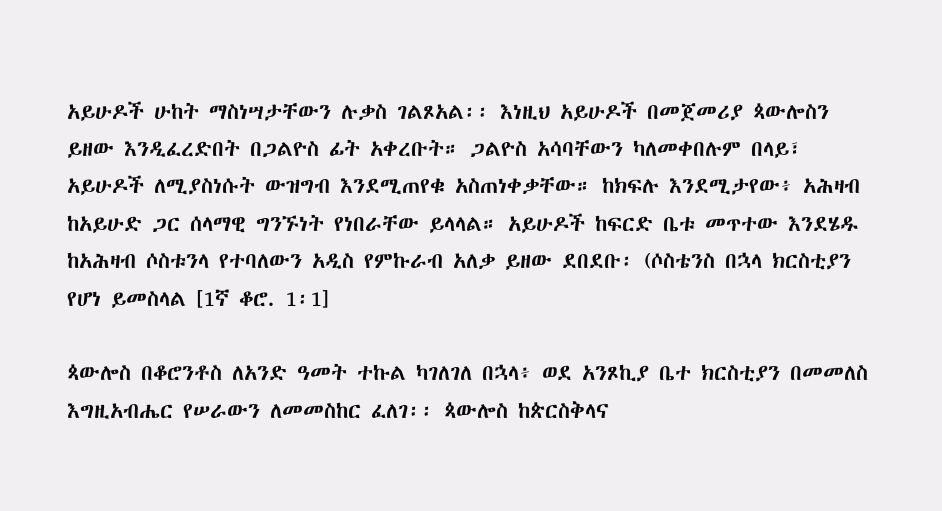አይሁዶች ሁከት ማስነሣታቸውን ሉቃስ ገልጾአል፡፡ እነዚህ አይሁዶች በመጀመሪያ ጳውሎስን ይዘው እንዲፈረድበት በጋልዮስ ፊት አቀረቡት። ጋልዮስ አሳባቸውን ካለመቀበሉም በላይ፣ አይሁዶች ለሚያስነሱት ውዝግብ እንደሚጠየቁ አስጠነቀቃቸው። ከክፍሉ እንደሚታየው፥ አሕዛብ ከአይሁድ ጋር ሰላማዊ ግንኙነት የነበራቸው ይላላል። አይሁዶች ከፍርድ ቤቱ መጥተው እንደሄዱ ከአሕዛብ ሶስቱንላ የተባለውን አዲስ የምኩራብ አለቃ ይዘው ደበደቡ፡ (ሶስቴንስ በኋላ ክርስቲያን የሆነ ይመስላል [1ኛ ቆሮ. 1፡1]

ጳውሎስ በቆሮንቶስ ለአንድ ዓመት ተኩል ካገለገለ በኋላ፥ ወደ አንጾኪያ ቤተ ክርስቲያን በመመለስ እግዚአብሔር የሠራውን ለመመስከር ፈለገ፡፡ ጳውሎስ ከጵርስቅላና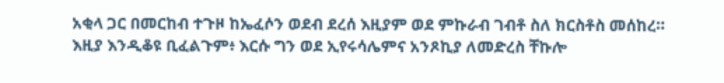አቂላ ጋር በመርከብ ተጉዞ ከኤፈሶን ወደብ ደረሰ እዚያም ወደ ምኩራብ ገብቶ ስለ ክርስቶስ መሰከረ። እዚያ እንዲቆዩ ቢፈልጉም፥ እርሱ ግን ወደ ኢየሩሳሌምና አንጾኪያ ለመድረስ ቸኩሎ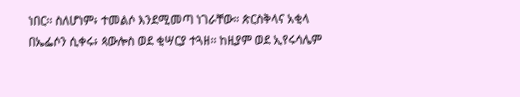ነበር፡፡ ስለሆነም፥ ተመልሶ እንደሚመጣ ነገራቸው። ጵርስቅላና አቂላ በኤፌሶን ሲቀሩ፥ ጳውሎስ ወደ ቂሣርያ ተጓዘ፡፡ ከዚያም ወደ ኢየሩሳሌም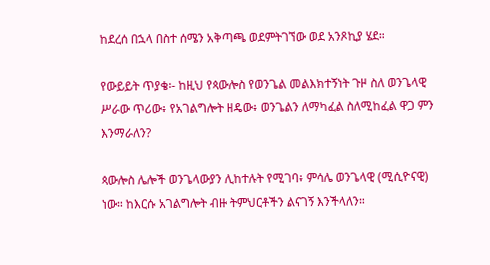ከደረሰ በኋላ በስተ ሰሜን አቅጣጫ ወደምትገኘው ወደ አንጾኪያ ሄደ።

የውይይት ጥያቄ፡- ከዚህ የጳውሎስ የወንጌል መልእክተኝነት ጉዞ ስለ ወንጌላዊ ሥራው ጥሪው፥ የአገልግሎት ዘዴው፥ ወንጌልን ለማካፈል ስለሚከፈል ዋጋ ምን እንማራለን?

ጳውሎስ ሌሎች ወንጌላውያን ሊከተሉት የሚገባ፥ ምሳሌ ወንጌላዊ (ሚሲዮናዊ) ነው። ከእርሱ አገልግሎት ብዙ ትምህርቶችን ልናገኝ እንችላለን።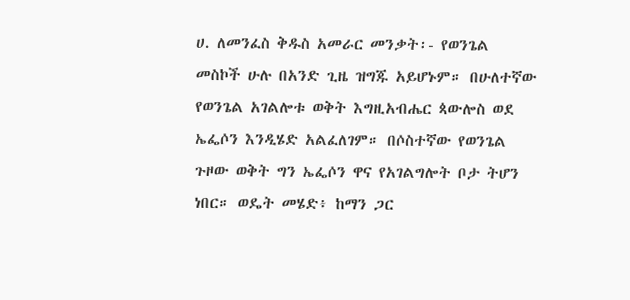ሀ. ለመንፈስ ቅዱስ አመራር መንቃት፡- የወንጌል መስኮች ሁሉ በአንድ ጊዜ ዝግጁ አይሆኑም። በሁለተኛው የወንጌል አገልሎቱ ወቅት እግዚአብሔር ጳውሎስ ወደ ኤፌሶን እንዲሄድ አልፈለገም። በሶስተኛው የወንጌል ጉዞው ወቅት ግን ኤፌሶን ዋና የአገልግሎት ቦታ ትሆን ነበር። ወዴት መሄድ፥ ከማን ጋር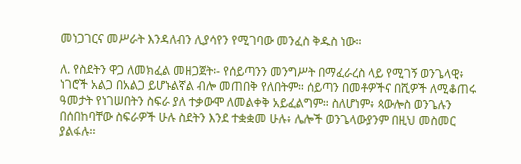መነጋገርና መሥራት እንዳለብን ሊያሳየን የሚገባው መንፈስ ቅዱስ ነው።

ለ. የስደትን ዋጋ ለመክፈል መዘጋጀት፡- የሰይጣንን መንግሥት በማፈራረስ ላይ የሚገኝ ወንጌላዊ፥ ነገሮች አልጋ በአልጋ ይሆኑልኛል ብሎ መጠበቅ የለበትም። ሰይጣን በመቶዎችና በሺዎች ለሚቆጠሩ ዓመታት የነገሠበትን ስፍራ ያለ ተቃውሞ ለመልቀቅ አይፈልግም። ስለሆነም፥ ጳውሎስ ወንጌሉን በሰበከባቸው ስፍራዎች ሁሉ ስደትን እንደ ተቋቋመ ሁሉ፥ ሌሎች ወንጌላውያንም በዚህ መስመር ያልፋሉ፡፡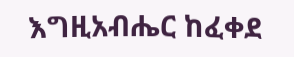እግዚአብሔር ከፈቀደ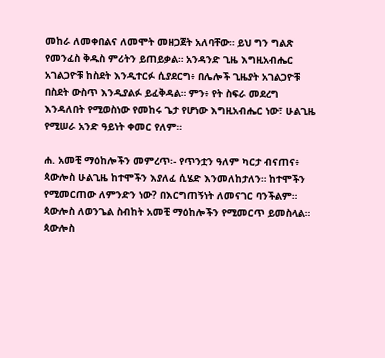መከራ ለመቀበልና ለመሞት መዘጋጀት አለባቸው። ይህ ግን ግልጽ የመንፈስ ቅዱስ ምሪትን ይጠይቃል። አንዳንድ ጊዜ እግዚአብሔር አገልጋዮቹ ከስደት እንዲተርፉ ሲያደርግ፥ በሌሎች ጊዜያት አገልጋዮቹ በስደት ውስጥ እንዲያልፉ ይፈቅዳል። ምን፥ የት ስፍራ መደረግ እንዳለበት የሚወስነው የመከሩ ጌታ የሆነው እግዚአብሔር ነው፣ ሁልጊዜ የሚሠራ አንድ ዓይነት ቀመር የለም።

ሐ. አመቺ ማዕከሎችን መምረጥ፡- የጥንቷን ዓለም ካርታ ብናጠና፥ ጳውሎስ ሁልጊዜ ከተሞችን እያለፈ ሲሄድ እንመለከታለን። ከተሞችን የሚመርጠው ለምንድን ነው? በእርግጠኝነት ለመናገር ባንችልም። ጳውሎስ ለወንጌል ስብከት አመቺ ማዕከሎችን የሚመርጥ ይመስላል። ጳውሎስ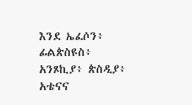እንደ ኤፈሶን፥ ፊልጵስዩስ፥ አንጾኪያ፥ ጵስዲያ፥ አቴናና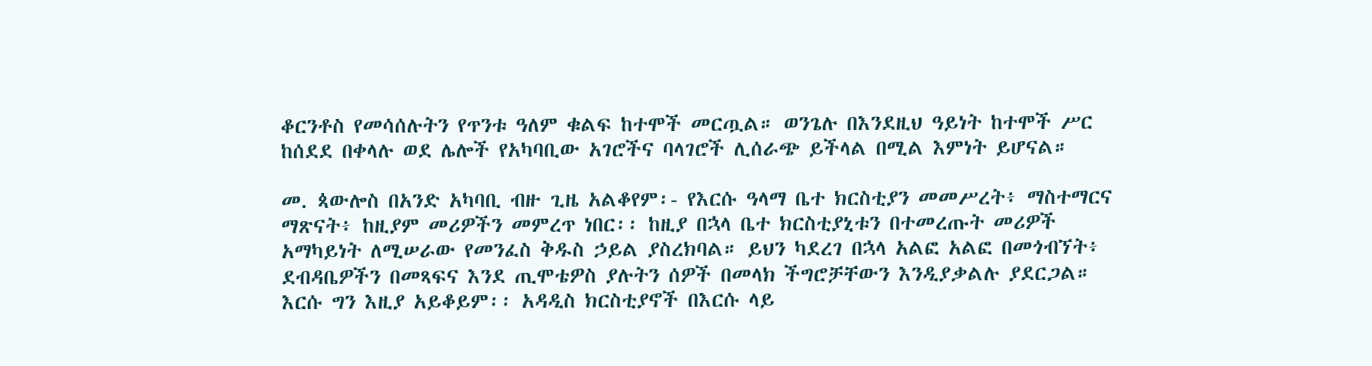ቆርንቶስ የመሳሰሉትን የጥንቱ ዓለም ቁልፍ ከተሞች መርጧል። ወንጌሉ በእንደዚህ ዓይነት ከተሞች ሥር ከሰደደ በቀላሉ ወደ ሌሎች የአካባቢው አገሮችና ባላገሮች ሊሰራጭ ይችላል በሚል እምነት ይሆናል።

መ. ጳውሎስ በአንድ አካባቢ ብዙ ጊዜ አልቆየም፡- የእርሱ ዓላማ ቤተ ክርስቲያን መመሥረት፥ ማስተማርና ማጽናት፥ ከዚያም መሪዎችን መምረጥ ነበር፡፡ ከዚያ በኋላ ቤተ ክርስቲያኒቱን በተመረጡት መሪዎች አማካይነት ለሚሠራው የመንፈስ ቅዱስ ኃይል ያስረክባል። ይህን ካደረገ በኋላ አልፎ አልፎ በመጎብኘት፥ ደብዳቤዎችን በመጻፍና እንደ ጢሞቴዎስ ያሉትን ሰዎች በመላክ ችግሮቻቸውን እንዲያቃልሉ ያደርጋል። እርሱ ግን እዚያ አይቆይም፡፡ አዳዲስ ክርስቲያኖች በእርሱ ላይ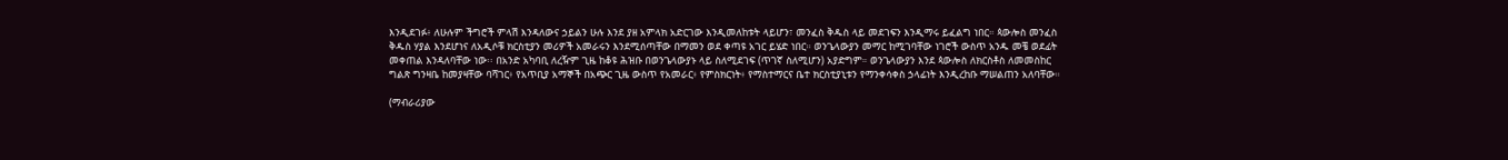እንዲደገፉ፥ ለሁሉም ችግሮች ምላሽ እንዳለውና ኃይልን ሁሉ እንደ ያዘ አምላክ አድርገው እንዲመለከቱት ላይሆን፣ መንፈስ ቅዱስ ላይ መደገፍን እንዲማሩ ይፈልግ ነበር። ጳውሎስ መንፈስ ቅዱስ ሃያል እንደሆነና ለአዲሶቹ ክርስቲያን መሪዎች አመራሩን እንደሚሰጣቸው በማመን ወደ ቀጣዩ አገር ይሄድ ነበር። ወንጌላውያን መማር ከሚገባቸው ነገሮች ውስጥ አንዱ መቼ ወደፊት መቀጠል እንዳለባቸው ነው፡፡ በአንድ አካባቢ ለረዥም ጊዜ ከቆዩ ሕዝቡ በወንጌላውያኑ ላይ ስለሚደገፍ (ጥገኛ ስለሚሆን) አያድግም። ወንጌላውያን እንደ ጳውሎስ ለክርስቶስ ለመመስከር ግልጽ ግንዛቤ ከመያዛቸው ባሻገር፥ የአጥቢያ አማኞች በአጭር ጊዜ ውስጥ የአመራር፥ የምስክርነት፥ የማስተማርና ቤተ ክርስቲያኒቱን የማንቀሳቀስ ኃላፊነት እንዲረከቡ ማሠልጠን አለባቸው።

(ማብራሪያው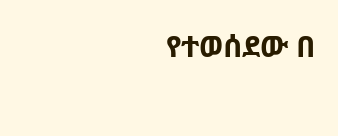የተወሰደው በ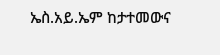ኤስ.አይ.ኤም ከታተመውና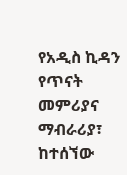የአዲስ ኪዳን የጥናት መምሪያና ማብራሪያ፣ ከተሰኘው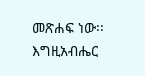መጽሐፍ ነው፡፡ እግዚአብሔር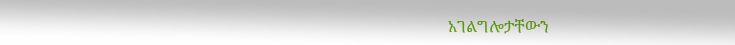አገልግሎታቸውን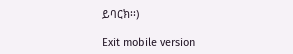ይባርክ፡፡)

Exit mobile version